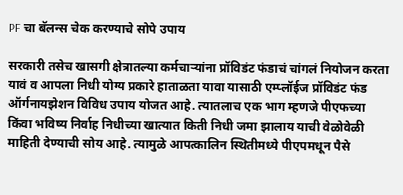PF चा बॅलन्स चेक करण्याचे सोपे उपाय

सरकारी तसेच खासगी क्षेत्रातल्या कर्मचाऱ्यांना प्रॉविडंट फंडाचं चांगलं नियोजन करता यावं व आपला निधी योग्य प्रकारे हाताळता यावा यासाठी एम्प्लॉईज प्रॉविडंट फंड ऑर्गनायझेशन विविध उपाय योजत आहे. त्यातलाच एक भाग म्हणजे पीएफच्या किंवा भविष्य निर्वाह निधीच्या खात्यात किती निधी जमा झालाय याची वेळोवेळी माहिती देण्याची सोय आहे. त्यामुळे आपत्कालिन स्थितीमध्ये पीएपमधून पैसे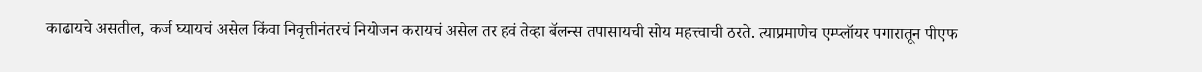काढायचे असतील, कर्ज घ्यायचं असेल किंवा निवृत्तीनंतरचं नियोजन करायचं असेल तर हवं तेव्हा बॅलन्स तपासायची सोय महत्त्वाची ठरते. त्याप्रमाणेच एम्प्लॉयर पगारातून पीएफ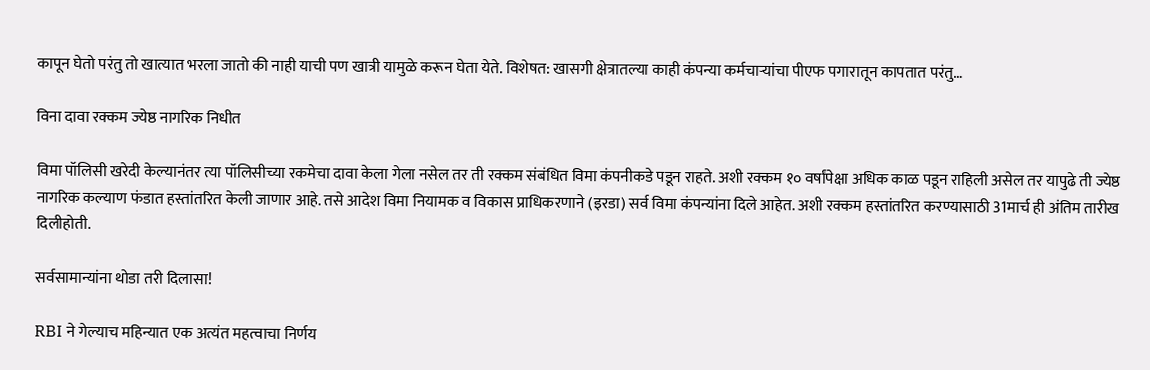कापून घेतो परंतु तो खात्यात भरला जातो की नाही याची पण खात्री यामुळे करून घेता येते. विशेषत: खासगी क्षेत्रातल्या काही कंपन्या कर्मचाऱ्यांचा पीएफ पगारातून कापतात परंतु…

विना दावा रक्कम ज्येष्ठ नागरिक निधीत

विमा पॉलिसी खरेदी केल्यानंतर त्या पॉलिसीच्या रकमेचा दावा केला गेला नसेल तर ती रक्कम संबंधित विमा कंपनीकडे पडून राहते. अशी रक्कम १० वर्षांपेक्षा अधिक काळ पडून राहिली असेल तर यापुढे ती ज्येष्ठ नागरिक कल्याण फंडात हस्तांतरित केली जाणार आहे. तसे आदेश विमा नियामक व विकास प्राधिकरणाने (इरडा) सर्व विमा कंपन्यांना दिले आहेत. अशी रक्कम हस्तांतरित करण्यासाठी 31मार्च ही अंतिम तारीख दिलीहोती.

सर्वसामान्यांना थोडा तरी दिलासा!

RBI ने गेल्याच महिन्यात एक अत्यंत महत्वाचा निर्णय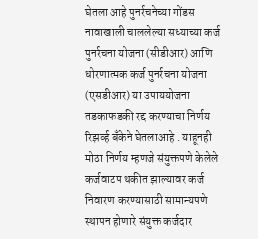घेतला आहे पुनर्रचनेच्या गोंडस नावाखाली चाललेल्या सध्याच्या कर्ज पुनर्रचना योजना (सीडीआर) आणि धोरणात्मक कर्ज पुनर्रचना योजना (एसडीआर) या उपाययोजना तडकाफडकी रद्द करण्याचा निर्णय रिझव्‍‌र्ह बँकेने घेतलाआहे . याहूनही मोठा निर्णय म्हणजे संयुक्तपणे केलेले कर्जवाटप थकीत झाल्यावर कर्ज निवारण करण्यासाठी सामान्यपणे स्थापन होणारे संयुक्त कर्जदार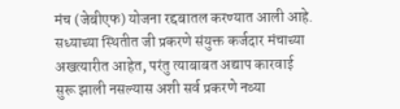मंच (जेबीएफ) योजना रद्दबातल करण्यात आली आहे. सध्याच्या स्थितीत जी प्रकरणे संयुक्त कर्जदार मंचाच्या अखत्यारीत आहेत, परंतु त्याबाबत अद्याप कारवाई सुरू झाली नसल्यास अशी सर्व प्रकरणे नव्या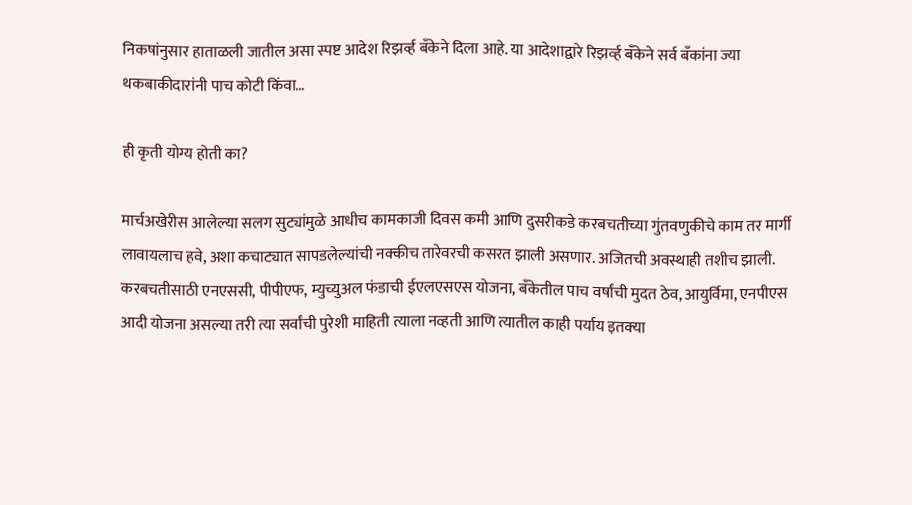निकषांनुसार हाताळली जातील असा स्पष्ट आदेश रिझव्‍‌र्ह बँकेने दिला आहे. या आदेशाद्वारे रिझव्‍‌र्ह बँकेने सर्व बँकांना ज्या थकबाकीदारांनी पाच कोटी किंवा…

ही कृती योग्य होती का?

मार्चअखेरीस आलेल्या सलग सुट्यांमुळे आधीच कामकाजी दिवस कमी आणि दुसरीकडे करबचतीच्या गुंतवणुकीचे काम तर मार्गी लावायलाच हवे, अशा कचाट्यात सापडलेल्यांची नक्कीच तारेवरची कसरत झाली असणार. अजितची अवस्थाही तशीच झाली. करबचतीसाठी एनएससी, पीपीएफ, म्युच्युअल फंडाची ईएलएसएस योजना, बॅंकेतील पाच वर्षांची मुदत ठेव, आयुर्विमा, एनपीएस आदी योजना असल्या तरी त्या सर्वांची पुरेशी माहिती त्याला नव्हती आणि त्यातील काही पर्याय इतक्‍या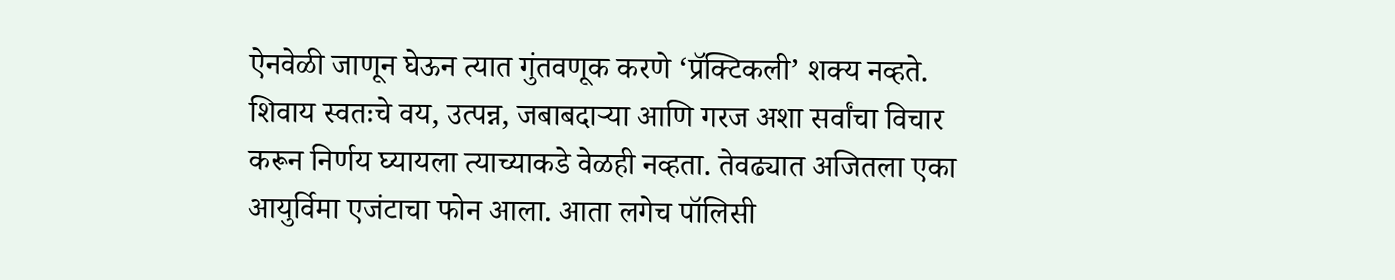ऐनवेळी जाणून घेऊन त्यात गुंतवणूक करणे ‘प्रॅक्‍टिकली’ शक्‍य नव्हते. शिवाय स्वतःचे वय, उत्पन्न, जबाबदाऱ्या आणि गरज अशा सर्वांचा विचार करून निर्णय घ्यायला त्याच्याकडे वेळही नव्हता. तेवढ्यात अजितला एका आयुर्विमा एजंटाचा फोन आला. आता लगेच पॉलिसी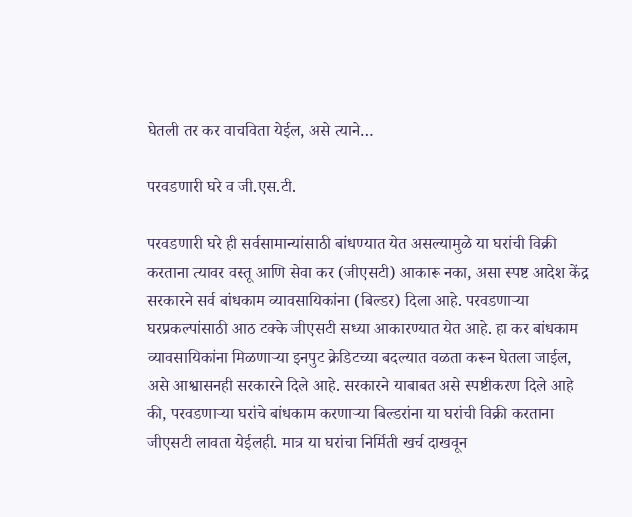घेतली तर कर वाचविता येईल, असे त्याने…

परवडणारी घरे व जी.एस.टी.

परवडणारी घरे ही सर्वसामान्यांसाठी बांधण्यात येत असल्यामुळे या घरांची विक्री करताना त्यावर वस्तू आणि सेवा कर (जीएसटी) आकारू नका, असा स्पष्ट आदेश केंद्र सरकारने सर्व बांधकाम व्यावसायिकांना (बिल्डर) दिला आहे. परवडणाऱ्या घरप्रकल्पांसाठी आठ टक्के जीएसटी सध्या आकारण्यात येत आहे. हा कर बांधकाम व्यावसायिकांना मिळणाऱ्या इनपुट क्रेडिटच्या बदल्यात वळता करून घेतला जाईल, असे आश्वासनही सरकारने दिले आहे. सरकारने याबाबत असे स्पष्टीकरण दिले आहे की, परवडणाऱ्या घरांचे बांधकाम करणाऱ्या बिल्डरांना या घरांची विक्री करताना जीएसटी लावता येईलही. मात्र या घरांचा निर्मिती खर्च दाखवून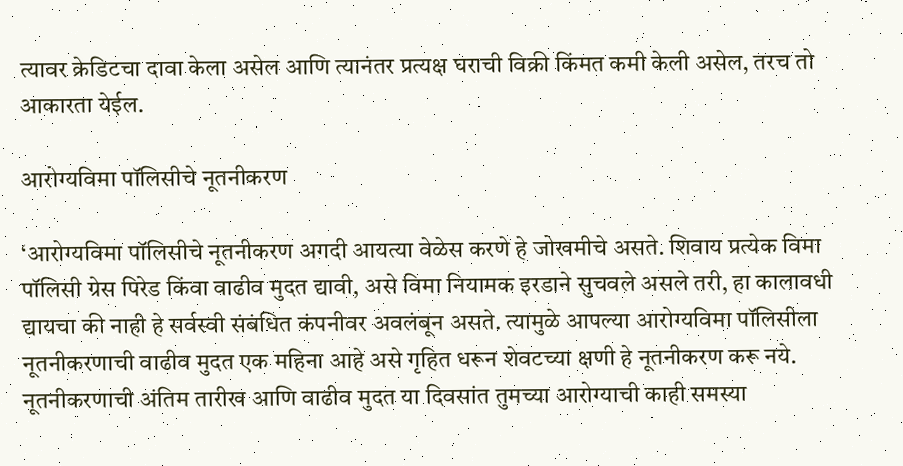त्यावर क्रेडिटचा दावा केला असेल आणि त्यानंतर प्रत्यक्ष घराची विक्री किंमत कमी केली असेल, तरच तो आकारता येईल.

आरोग्यविमा पॉलिसीचे नूतनीकरण

‘आरोग्यविमा पॉलिसीचे नूतनीकरण अगदी आयत्या वेळेस करणे हे जोखमीचे असते. शिवाय प्रत्येक विमा पॉलिसी ग्रेस पिरेड किंवा वाढीव मुदत द्यावी, असे विमा नियामक इरडाने सुचवले असले तरी, हा कालावधी द्यायचा की नाही हे सर्वस्वी संबंधित कंपनीवर अवलंबून असते. त्यामुळे आपल्या आरोग्यविमा पॉलिसीला नूतनीकरणाची वाढीव मुदत एक महिना आहे असे गृहित धरून शेवटच्या क्षणी हे नूतनीकरण करू नये. नूतनीकरणाची अंतिम तारीख आणि वाढीव मुदत या दिवसांत तुमच्या आरोग्याची काही समस्या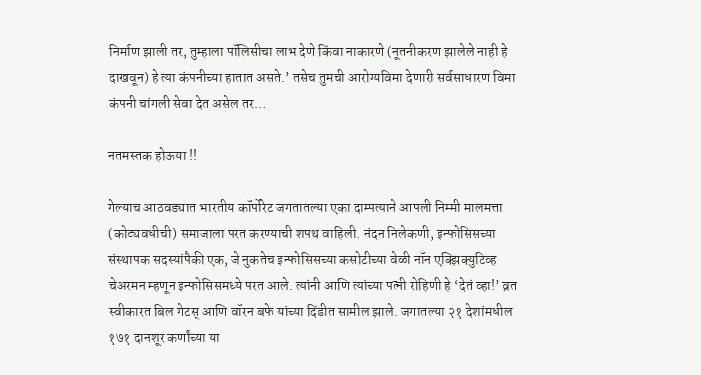निर्माण झाली तर, तुम्हाला पॉलिसीचा लाभ देणे किंवा नाकारणे (नूतनीकरण झालेले नाही हे दाखवून) हे त्या कंपनीच्या हातात असते.’ तसेच तुमची आरोग्यविमा देणारी सर्वसाधारण विमा कंपनी चांगली सेवा देत असेल तर…

नतमस्तक होऊया !!

गेल्याच आठवड्यात भारतीय कॉर्पोरेट जगतातल्या एका दाम्पत्याने आपली निम्मी मालमत्ता (कोट्यवधीची) समाजाला परत करण्याची शपथ वाहिली. नंदन निलेकणी, इन्फोसिसच्या संस्थापक सदस्यांपैकी एक, जे नुकतेच इन्फोसिसच्या कसोटीच्या वेळी नॉन एक्‍झिक्‍युटिव्ह चेअरमन म्हणून इन्फोसिसमध्ये परत आले. त्यांनी आणि त्यांच्या पत्नी रोहिणी हे ‘देतं व्हा!’ व्रत स्वीकारत बिल गेटस्‌ आणि वॉरन बफे यांच्या दिंडीत सामील झाले. जगातल्या २१ देशांमधील १७१ दानशूर कर्णांच्या या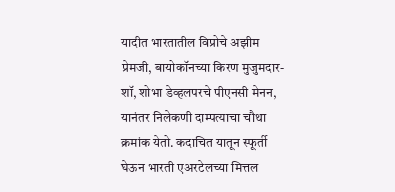यादीत भारतातील विप्रोचे अझीम प्रेमजी, बायोकॉनच्या किरण मुजुमदार-शॉ, शोभा डेव्हलपरचे पीएनसी मेनन, यानंतर निलेकणी दाम्पत्याचा चौथा क्रमांक येतो. कदाचित यातून स्फूर्ती घेऊन भारती एअरटेलच्या मित्तल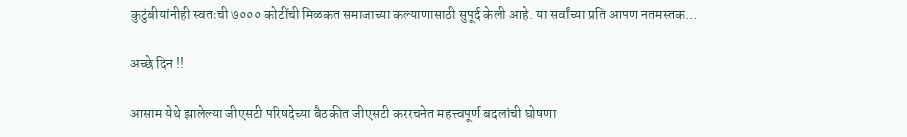कुटुंबीयांनीही स्वतःची ७००० कोटींची मिळकत समाजाच्या कल्याणासाठी सुपूर्द केली आहे. या सर्वांच्या प्रति आपण नतमस्तक…

अच्छे दिन !!

आसाम येथे झालेल्या जीएसटी परिषदेच्या बैठकीत जीएसटी कररचनेत महत्त्वपूर्ण बदलांची घोषणा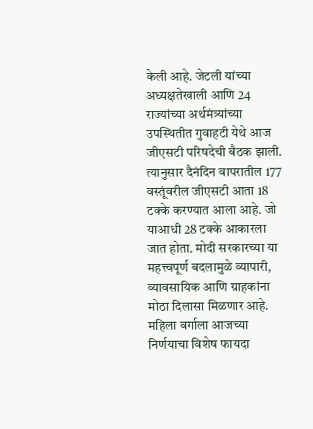केली आहे. जेटली यांच्या अध्यक्षतेखाली आणि 24 राज्यांच्या अर्थमंत्र्यांच्या उपस्थितीत गुवाहटी येथे आज जीएसटी परिषदेची बैठक झाली. त्यानुसार दैनंदिन वापरातील 177 वस्तूंवरील जीएसटी आता 18 टक्के करण्यात आला आहे. जो याआधी 28 टक्के आकारला जात होता. मोदी सरकारच्या या महत्त्वपूर्ण बदलामुळे व्यापारी, व्यावसायिक आणि ग्राहकांना मोठा दिलासा मिळणार आहे. महिला वर्गाला आजच्या निर्णयाचा विशेष फायदा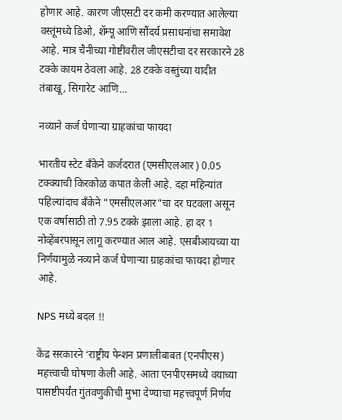होणार आहे. कारण जीएसटी दर कमी करण्यात आलेल्या वस्तूंमध्ये डिओ, शॅम्पू आणि सौंदर्य प्रसाधनांचा समावेश आहे. मात्र चैनीच्या गोष्टींवरील जीएसटीचा दर सरकारने 28 टक्के कायम ठेवला आहे. 28 टक्के वस्तुंच्या यादीत तंबाखू, सिगारेट आणि…

नव्याने कर्ज घेणाऱ्या ग्राहकांचा फायदा

भारतीय स्टेट बॅंकेने कर्जदरात (एमसीएलआर) 0.05 टक्‍क्‍याची किरकोळ कपात केली आहे. दहा महिन्यांत पहिल्यांदाच बॅंकेने "एमसीएलआर"चा दर घटवला असून एक वर्षासाठी तो 7.95 टक्के झाला आहे. हा दर 1 नोव्हेंबरपासून लागू करण्यात आल आहे. एसबीआयच्या या निर्णयामुळे नव्याने कर्ज घेणाऱ्या ग्राहकांचा फायदा होणार आहे.

NPS मध्ये बदल !!

केंद्र सरकारने ‘राष्ट्रीय पेन्शन प्रणालीबाबत (एनपीएस) महत्त्वाची घोषणा केली आहे. आता एनपीएसमध्ये वयाच्या पासष्टीपर्यंत गुंतवणुकीची मुभा देण्याचा महत्त्वपूर्ण निर्णय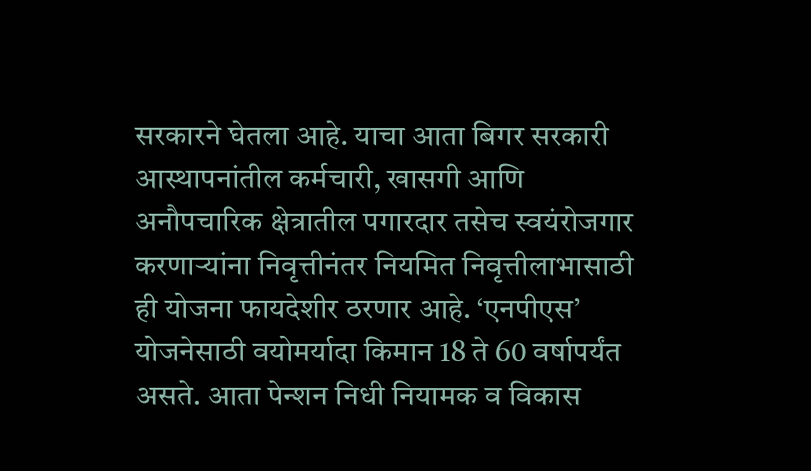सरकारने घेतला आहे. याचा आता बिगर सरकारी आस्थापनांतील कर्मचारी, खासगी आणि अनौपचारिक क्षेत्रातील पगारदार तसेच स्वयंरोजगार करणाऱ्यांना निवृत्तीनंतर नियमित निवृत्तीलाभासाठी ही योजना फायदेशीर ठरणार आहे. ‘एनपीएस’ योजनेसाठी वयोमर्यादा किमान 18 ते 60 वर्षापर्यंत असते. आता पेन्शन निधी नियामक व विकास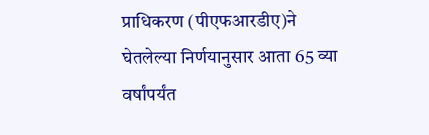प्राधिकरण (पीएफआरडीए)ने घेतलेल्या निर्णयानुसार आता 65 व्या वर्षांपर्यंत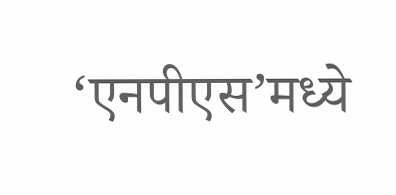‘एनपीएस’मध्ये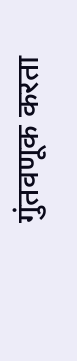गुंतवणूक करता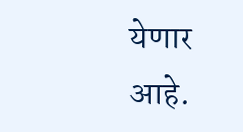येणार आहे.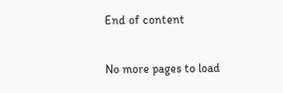End of content

No more pages to load